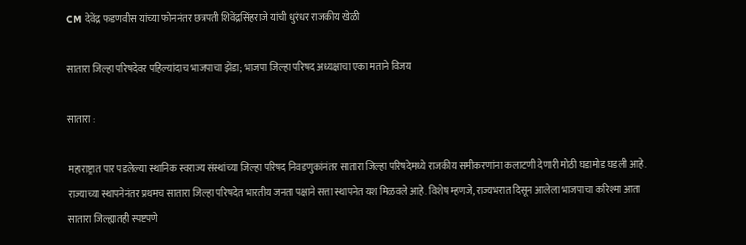CM देवेंद्र फडणवीस यांच्या फोननंतर छत्रपती शिवेंद्रसिंहराजे यांची धुरंधर राजकीय खेळी

सातारा जिल्हा परिषदेवर पहिल्यांदाच भाजपाचा झेंडा; भाजपा जिल्हा परिषद अध्यक्षाचा एका मताने विजय

सातारा :

महाराष्ट्रात पार पडलेल्या स्थानिक स्वराज्य संस्थांच्या जिल्हा परिषद निवडणुकांनंतर सातारा जिल्हा परिषदेमध्ये राजकीय समीकरणांना कलाटणी देणारी मोठी घडामोड घडली आहे. राज्याच्या स्थापनेनंतर प्रथमच सातारा जिल्हा परिषदेत भारतीय जनता पक्षाने सत्ता स्थापनेत यश मिळवले आहे. विशेष म्हणजे, राज्यभरात दिसून आलेला भाजपाचा करिश्मा आता सातारा जिल्ह्यातही स्पष्टपणे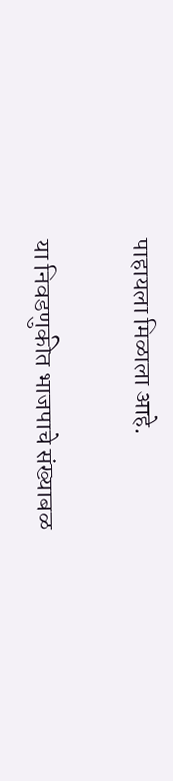पाहायला मिळाला आहे.

या निवडणुकीत भाजपाचे संख्याबळ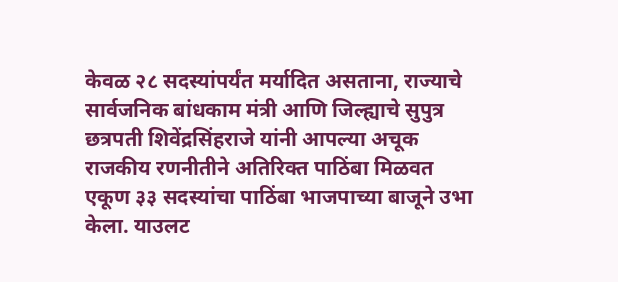केवळ २८ सदस्यांपर्यंत मर्यादित असताना, राज्याचे सार्वजनिक बांधकाम मंत्री आणि जिल्ह्याचे सुपुत्र छत्रपती शिवेंद्रसिंहराजे यांनी आपल्या अचूक राजकीय रणनीतीने अतिरिक्त पाठिंबा मिळवत एकूण ३३ सदस्यांचा पाठिंबा भाजपाच्या बाजूने उभा केला. याउलट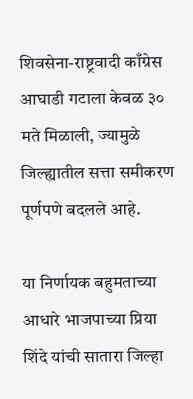शिवसेना-राष्ट्रवादी काँग्रेस आघाडी गटाला केवळ ३० मते मिळाली, ज्यामुळे जिल्ह्यातील सत्ता समीकरण पूर्णपणे बदलले आहे.

या निर्णायक बहुमताच्या आधारे भाजपाच्या प्रिया शिंदे यांची सातारा जिल्हा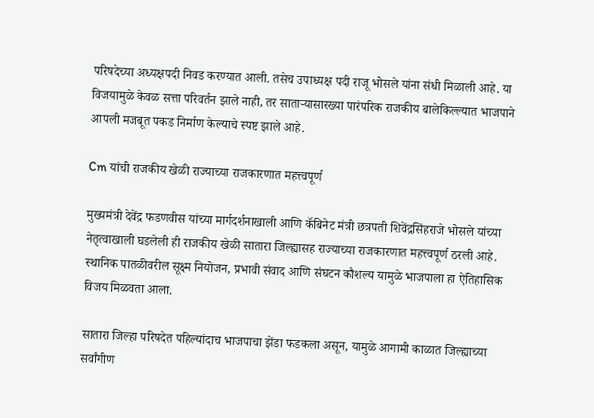परिषदेच्या अध्यक्षपदी निवड करण्यात आली. तसेच उपाध्यक्ष पदी राजू भोसले यांना संधी मिळाली आहे. या विजयामुळे केवळ सत्ता परिवर्तन झाले नाही, तर साताऱ्यासारख्या पारंपरिक राजकीय बालेकिल्ल्यात भाजपाने आपली मजबूत पकड निर्माण केल्याचे स्पष्ट झाले आहे.

Cm यांची राजकीय खेळी राज्याच्या राजकारणात महत्त्वपूर्ण

मुख्यमंत्री देवेंद्र फडणवीस यांच्या मार्गदर्शनाखाली आणि कॅबिनेट मंत्री छत्रपती शिवेंद्रसिंहराजे भोसले यांच्या नेतृत्वाखाली घडलेली ही राजकीय खेळी सातारा जिल्ह्यासह राज्याच्या राजकारणात महत्त्वपूर्ण ठरली आहे. स्थानिक पातळीवरील सूक्ष्म नियोजन, प्रभावी संवाद आणि संघटन कौशल्य यामुळे भाजपाला हा ऐतिहासिक विजय मिळवता आला.

सातारा जिल्हा परिषदेत पहिल्यांदाच भाजपाचा झेंडा फडकला असून, यामुळे आगामी काळात जिल्ह्याच्या सर्वांगीण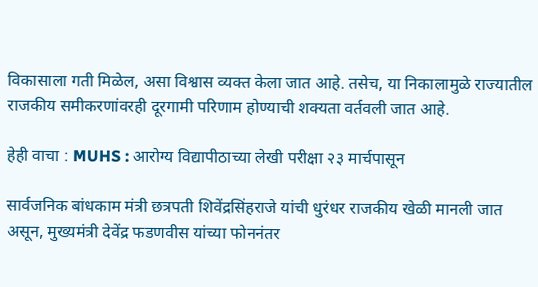विकासाला गती मिळेल, असा विश्वास व्यक्त केला जात आहे. तसेच, या निकालामुळे राज्यातील राजकीय समीकरणांवरही दूरगामी परिणाम होण्याची शक्यता वर्तवली जात आहे.

हेही वाचा : MUHS : आरोग्य विद्यापीठाच्या लेखी परीक्षा २३ मार्चपासून

सार्वजनिक बांधकाम मंत्री छत्रपती शिवेंद्रसिंहराजे यांची धुरंधर राजकीय खेळी मानली जात असून, मुख्यमंत्री देवेंद्र फडणवीस यांच्या फोननंतर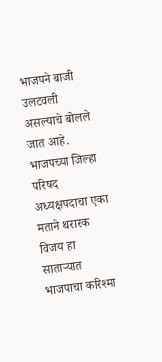भाजपने बाजी उलटवली असल्याचे बोलले जात आहे. भाजपच्या जिल्हा परिषद अध्यक्षपदाचा एका मताने थरारक विजय हा साताऱ्यात भाजपाचा करिश्मा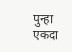पुन्हा एकदा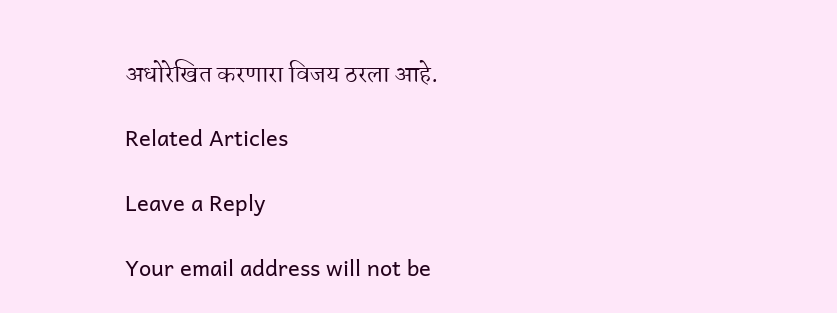अधोरेखित करणारा विजय ठरला आहे.

Related Articles

Leave a Reply

Your email address will not be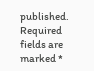published. Required fields are marked *